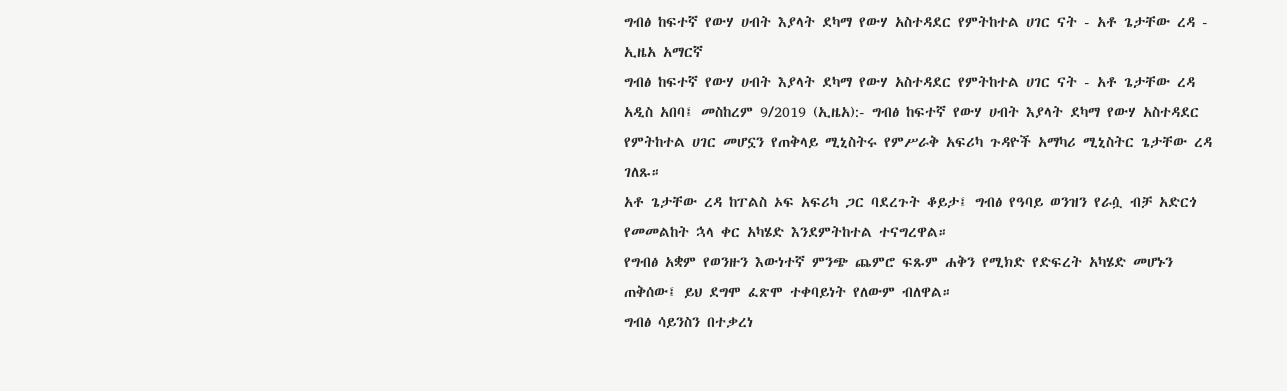ግብፅ ከፍተኛ የውሃ ሀብት እያላት ደካማ የውሃ አስተዳደር የምትከተል ሀገር ናት - አቶ ጌታቸው ረዳ - ኢዜአ አማርኛ
ግብፅ ከፍተኛ የውሃ ሀብት እያላት ደካማ የውሃ አስተዳደር የምትከተል ሀገር ናት - አቶ ጌታቸው ረዳ
አዲስ አበባ፤ መስከረም 9/2019 (ኢዜአ):- ግብፅ ከፍተኛ የውሃ ሀብት እያላት ደካማ የውሃ አስተዳደር የምትከተል ሀገር መሆኗን የጠቅላይ ሚኒስትሩ የምሥራቅ አፍሪካ ጉዳዮች አማካሪ ሚኒስትር ጌታቸው ረዳ ገለጹ።
አቶ ጌታቸው ረዳ ከፐልስ ኦፍ አፍሪካ ጋር ባደረጉት ቆይታ፤ ግብፅ የዓባይ ወንዝን የራሷ ብቻ አድርጎ የመመልከት ኋላ ቀር አካሄድ እንደምትከተል ተናግረዋል።
የግብፅ አቋም የወንዙን እውነተኛ ምንጭ ጨምሮ ፍጹም ሐቅን የሚክድ የድፍረት አካሄድ መሆኑን ጠቅሰው፤ ይህ ደግሞ ፈጽሞ ተቀባይነት የለውም ብለዋል።
ግብፅ ሳይንስን በተቃረነ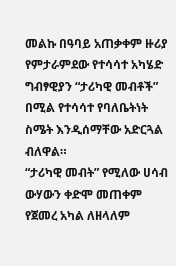መልኩ በዓባይ አጠቃቀም ዙሪያ የምታራምደው የተሳሳተ አካሄድ ግብፃዊያን “ታሪካዊ መብቶች” በሚል የተሳሳተ የባለቤትነት ስሜት እንዲሰማቸው አድርጓል ብለዋል።
“ታሪካዊ መብት” የሚለው ሀሳብ ውሃውን ቀድሞ መጠቀም የጀመረ አካል ለዘላለም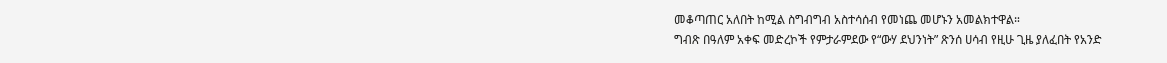መቆጣጠር አለበት ከሚል ስግብግብ አስተሳሰብ የመነጨ መሆኑን አመልክተዋል።
ግብጽ በዓለም አቀፍ መድረኮች የምታራምደው የ“ውሃ ደህንነት” ጽንሰ ሀሳብ የዚሁ ጊዜ ያለፈበት የአንድ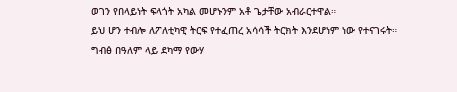ወገን የበላይነት ፍላጎት አካል መሆኑንም አቶ ጌታቸው አብራርተዋል።
ይህ ሆን ተብሎ ለፖለቲካዊ ትርፍ የተፈጠረ አሳሳች ትርክት እንደሆነም ነው የተናገሩት።
ግብፅ በዓለም ላይ ደካማ የውሃ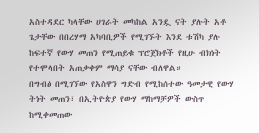አስተዳደር ካላቸው ሀገራት መካከል አንዷ ናት ያሉት አቶ ጌታቸው በበረሃማ አካባቢዎች የሚገኙት እንደ ቱሽካ ያሉ ከፍተኛ የውሃ መጠን የሚጠይቁ ፕሮጀክቶች የዚሁ ብክነት የተሞላበት አጠቃቀም ማሳያ ናቸው ብለዋል።
በግብፅ በሚገኘው የአስዋን ግድብ የሚከሰተው ዓመታዊ የውሃ ትነት መጠን፣ በኢትዮጵያ የውሃ ማከማቻዎች ውስጥ ከሚቀመጠው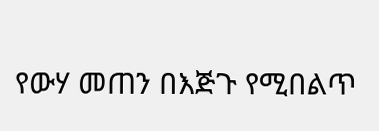የውሃ መጠን በእጅጉ የሚበልጥ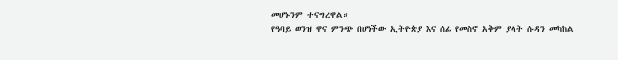መሆኑንም ተናግረዋል።
የዓባይ ወንዝ ዋና ምንጭ በሆነችው ኢትዮጵያ እና ሰፊ የመስኖ አቅም ያላት ሱዳን መካከል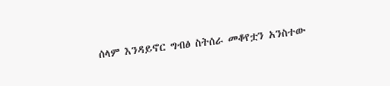ሰላም እንዳይኖር ግብፅ ስትሰራ መቆየቷን አንስተው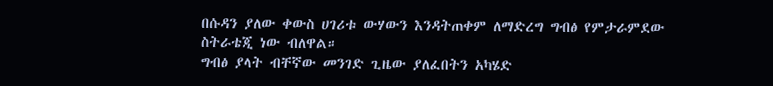በሱዳን ያለው ቀውስ ሀገሪቱ ውሃውን እንዳትጠቀም ለማድረግ ግብፅ የምታራምደው ስትራቴጂ ነው ብለዋል።
ግብፅ ያላት ብቸኛው መንገድ ጊዜው ያለፈበትን አካሄድ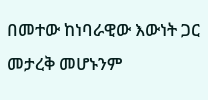በመተው ከነባራዊው እውነት ጋር መታረቅ መሆኑንም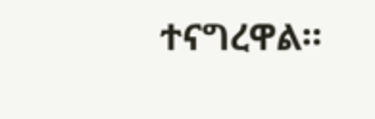ተናግረዋል።